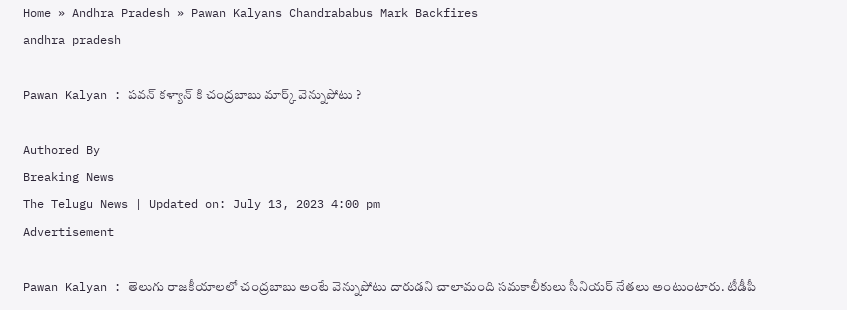Home » Andhra Pradesh » Pawan Kalyans Chandrababus Mark Backfires
andhra pradesh

Pawan Kalyan : పవన్ కళ్యాన్ కి చంద్రబాబు మార్క్ వెన్నుపోటు ?

Authored By
Breaking News
The Telugu News | Updated on: July 13, 2023 4:00 pm
Advertisement

Pawan Kalyan : తెలుగు రాజకీయాలలో చంద్రబాబు అంటే వెన్నుపోటు దారుడని చాలామంది సమకాలీకులు సీనియర్ నేతలు అంటుంటారు. టీడీపీ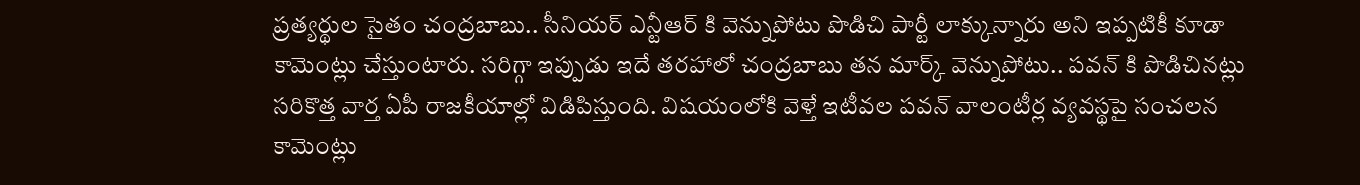ప్రత్యర్థుల సైతం చంద్రబాబు.. సీనియర్ ఎన్టీఆర్ కి వెన్నుపోటు పొడిచి పార్టీ లాక్కున్నారు అని ఇప్పటికీ కూడా కామెంట్లు చేస్తుంటారు. సరిగ్గా ఇప్పుడు ఇదే తరహాలో చంద్రబాబు తన మార్క్ వెన్నుపోటు.. పవన్ కి పొడిచినట్లు సరికొత్త వార్త ఏపీ రాజకీయాల్లో విడిపిస్తుంది. విషయంలోకి వెళ్తే ఇటీవల పవన్ వాలంటీర్ల వ్యవస్థపై సంచలన కామెంట్లు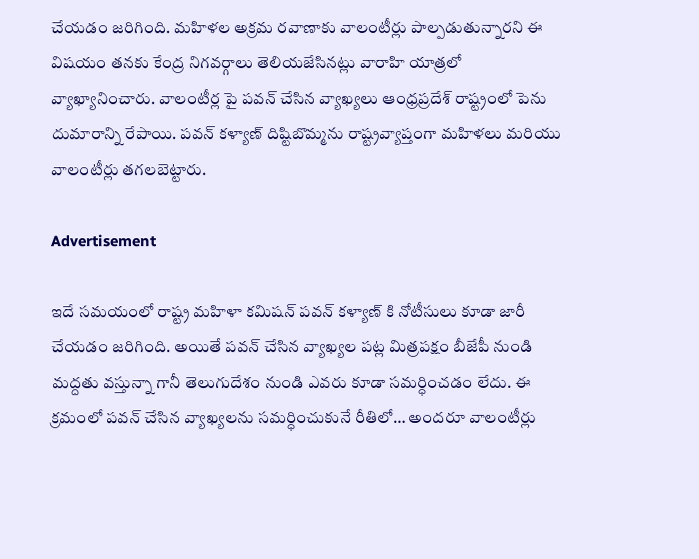చేయడం జరిగింది. మహిళల అక్రమ రవాణాకు వాలంటీర్లు పాల్పడుతున్నారని ఈ విషయం తనకు కేంద్ర నిగవర్గాలు తెలియజేసినట్లు వారాహి యాత్రలో వ్యాఖ్యానించారు. వాలంటీర్ల పై పవన్ చేసిన వ్యాఖ్యలు ఆంధ్రప్రదేశ్ రాష్ట్రంలో పెను దుమారాన్ని రేపాయి. పవన్ కళ్యాణ్ దిష్టిబొమ్మను రాష్ట్రవ్యాప్తంగా మహిళలు మరియు వాలంటీర్లు తగలబెట్టారు.

Advertisement

ఇదే సమయంలో రాష్ట్ర మహిళా కమిషన్ పవన్ కళ్యాణ్ కి నోటీసులు కూడా జారీ చేయడం జరిగింది. అయితే పవన్ చేసిన వ్యాఖ్యల పట్ల మిత్రపక్షం బీజేపీ నుండి మద్దతు వస్తున్నా గానీ తెలుగుదేశం నుండి ఎవరు కూడా సమర్ధించడం లేదు. ఈ క్రమంలో పవన్ చేసిన వ్యాఖ్యలను సమర్ధించుకునే రీతిలో… అందరూ వాలంటీర్లు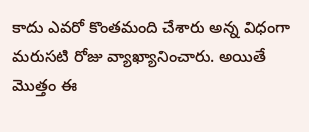కాదు ఎవరో కొంతమంది చేశారు అన్న విధంగా మరుసటి రోజు వ్యాఖ్యానించారు. అయితే మొత్తం ఈ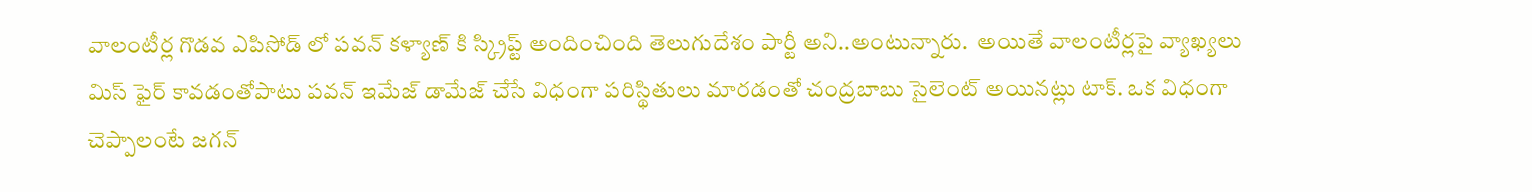వాలంటీర్ల గొడవ ఎపిసోడ్ లో పవన్ కళ్యాణ్ కి స్క్రిప్ట్ అందించింది తెలుగుదేశం పార్టీ అని..అంటున్నారు.  అయితే వాలంటీర్లపై వ్యాఖ్యలు మిస్ ఫైర్ కావడంతోపాటు పవన్ ఇమేజ్ డామేజ్ చేసే విధంగా పరిస్థితులు మారడంతో చంద్రబాబు సైలెంట్ అయినట్లు టాక్. ఒక విధంగా చెప్పాలంటే జగన్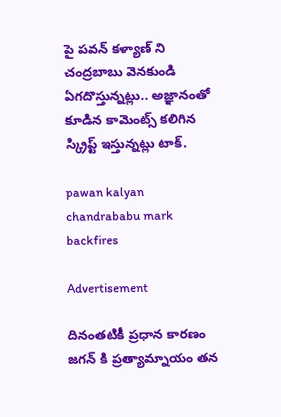పై పవన్ కళ్యాణ్ ని చంద్రబాబు వెనకుండి ఏగదొస్తున్నట్లు.. అజ్ఞానంతో కూడిన కామెంట్స్ కలిగిన స్క్రిప్ట్ ఇస్తున్నట్లు టాక్.

pawan kalyan chandrababu mark backfires

Advertisement

దినంతటికీ ప్రధాన కారణం జగన్ కి ప్రత్యామ్నాయం తన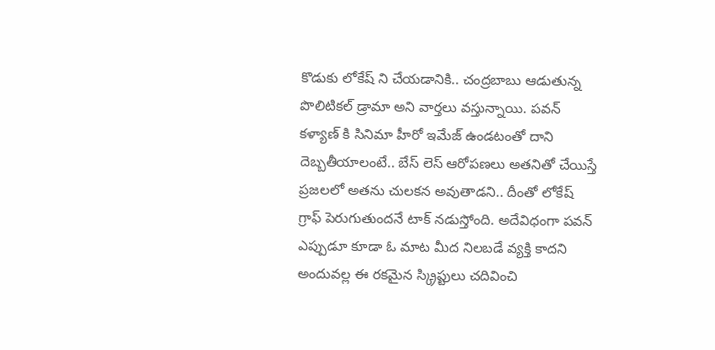కొడుకు లోకేష్ ని చేయడానికి.. చంద్రబాబు ఆడుతున్న పొలిటికల్ డ్రామా అని వార్తలు వస్తున్నాయి. పవన్ కళ్యాణ్ కి సినిమా హీరో ఇమేజ్ ఉండటంతో దాని దెబ్బతీయాలంటే.. బేస్ లెస్ ఆరోపణలు అతనితో చేయిస్తే ప్రజలలో అతను చులకన అవుతాడని.. దీంతో లోకేష్ గ్రాఫ్ పెరుగుతుందనే టాక్ నడుస్తోంది. అదేవిధంగా పవన్ ఎప్పుడూ కూడా ఓ మాట మీద నిలబడే వ్యక్తి కాదని అందువల్ల ఈ రకమైన స్క్రిప్టులు చదివించి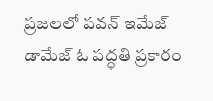ప్రజలలో పవన్ ఇమేజ్ డామేజ్ ఓ పద్ధతి ప్రకారం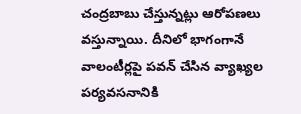చంద్రబాబు చేస్తున్నట్లు ఆరోపణలు వస్తున్నాయి. దీనిలో భాగంగానే వాలంటీర్లపై పవన్ చేసిన వ్యాఖ్యల పర్యవసనానికి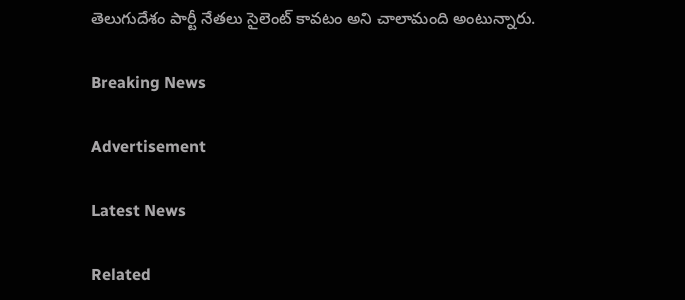తెలుగుదేశం పార్టీ నేతలు సైలెంట్ కావటం అని చాలామంది అంటున్నారు.

Breaking News

Advertisement

Latest News

Related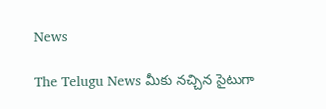News

The Telugu News మీకు నచ్చిన సైటుగా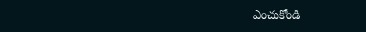ఎంచుకోండి